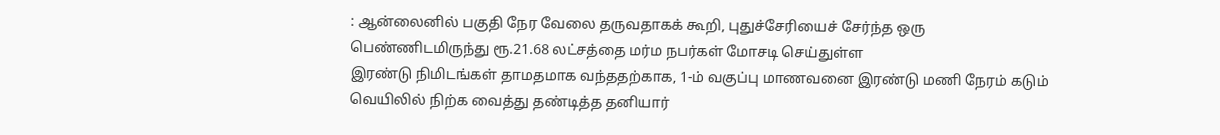: ஆன்லைனில் பகுதி நேர வேலை தருவதாகக் கூறி, புதுச்சேரியைச் சேர்ந்த ஒரு பெண்ணிடமிருந்து ரூ.21.68 லட்சத்தை மர்ம நபர்கள் மோசடி செய்துள்ள
இரண்டு நிமிடங்கள் தாமதமாக வந்ததற்காக, 1-ம் வகுப்பு மாணவனை இரண்டு மணி நேரம் கடும் வெயிலில் நிற்க வைத்து தண்டித்த தனியார்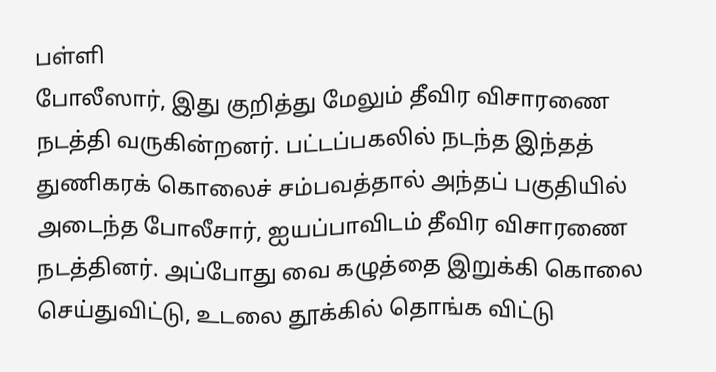பள்ளி
போலீஸார், இது குறித்து மேலும் தீவிர விசாரணை நடத்தி வருகின்றனர். பட்டப்பகலில் நடந்த இந்தத் துணிகரக் கொலைச் சம்பவத்தால் அந்தப் பகுதியில்
அடைந்த போலீசார், ஐயப்பாவிடம் தீவிர விசாரணை நடத்தினர். அப்போது வை கழுத்தை இறுக்கி கொலை செய்துவிட்டு, உடலை தூக்கில் தொங்க விட்டு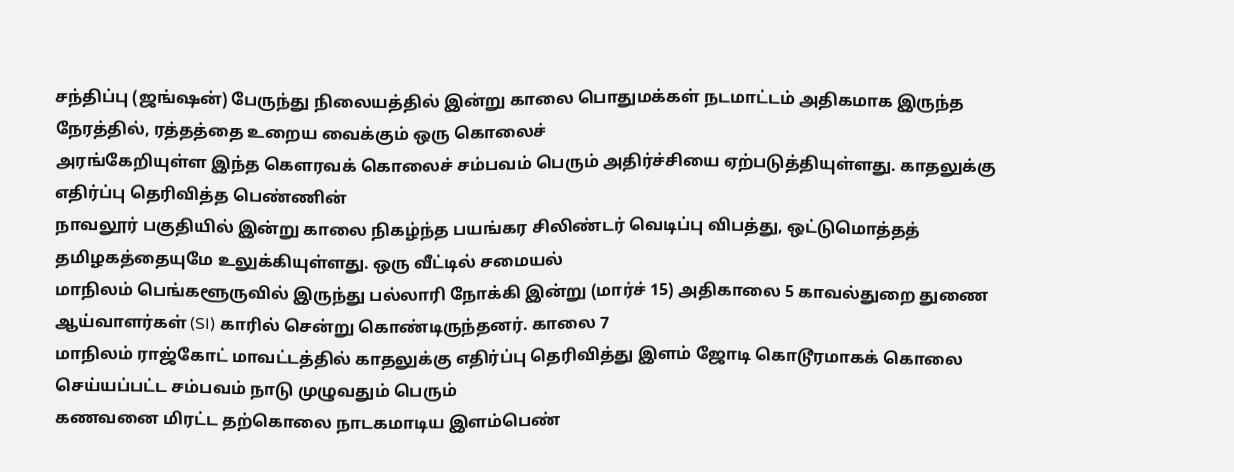சந்திப்பு (ஜங்ஷன்) பேருந்து நிலையத்தில் இன்று காலை பொதுமக்கள் நடமாட்டம் அதிகமாக இருந்த நேரத்தில், ரத்தத்தை உறைய வைக்கும் ஒரு கொலைச்
அரங்கேறியுள்ள இந்த கௌரவக் கொலைச் சம்பவம் பெரும் அதிர்ச்சியை ஏற்படுத்தியுள்ளது. காதலுக்கு எதிர்ப்பு தெரிவித்த பெண்ணின்
நாவலூர் பகுதியில் இன்று காலை நிகழ்ந்த பயங்கர சிலிண்டர் வெடிப்பு விபத்து, ஒட்டுமொத்தத் தமிழகத்தையுமே உலுக்கியுள்ளது. ஒரு வீட்டில் சமையல்
மாநிலம் பெங்களூருவில் இருந்து பல்லாரி நோக்கி இன்று (மார்ச் 15) அதிகாலை 5 காவல்துறை துணை ஆய்வாளர்கள் (SI) காரில் சென்று கொண்டிருந்தனர். காலை 7
மாநிலம் ராஜ்கோட் மாவட்டத்தில் காதலுக்கு எதிர்ப்பு தெரிவித்து இளம் ஜோடி கொடூரமாகக் கொலை செய்யப்பட்ட சம்பவம் நாடு முழுவதும் பெரும்
கணவனை மிரட்ட தற்கொலை நாடகமாடிய இளம்பெண்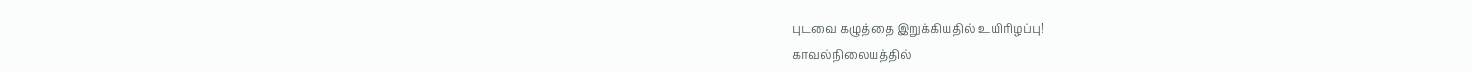புடவை கழுத்தை இறுக்கியதில் உயிரிழப்பு!
காவல்நிலையத்தில்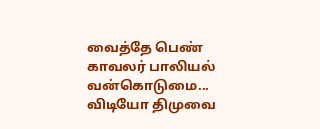வைத்தே பெண் காவலர் பாலியல் வன்கொடுமை... விடியோ திமுவை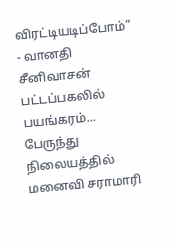விரட்டியடிப்போம்” - வானதி சீனிவாசன்
பட்டப்பகலில் பயங்கரம்... பேருந்து நிலையத்தில் மனைவி சராமாரி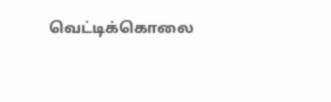வெட்டிக்கொலை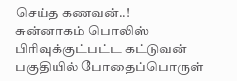செய்த கணவன்..!
சுன்னாகம் பொலிஸ் பிரிவுக்குட்பட்ட கட்டுவன் பகுதியில் போதைப்பொருள்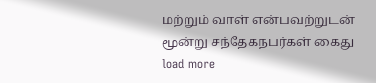மற்றும் வாள் என்பவற்றுடன் மூன்று சந்தேகநபர்கள் கைது
load more